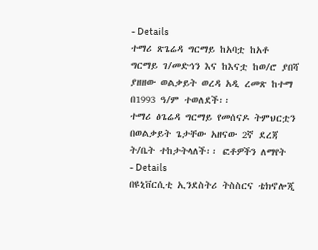- Details
ተማሪ ጽጌሬዳ ግርማይ ከአባቷ ከአቶ ግርማይ ገ/መድኅን እና ከእናቷ ከወ/ሮ ያበሻ ያዘዘው ወልቃይት ወረዳ አዲ ረመጽ ከተማ በ1993 ዓ/ም ተወለደች፡፡
ተማሪ ፅጌሬዳ ግርማይ የመሰናዶ ትምህርቷን በወልቃይት ጌታቸው አዘናው 2ኛ ደረጃ ት/ቤት ተከታትላለች፡፡ ፎቶዎችን ለማየት
- Details
በዩኒቨርሲቲ ኢንደስትሪ ትስስርና ቴክኖሎጂ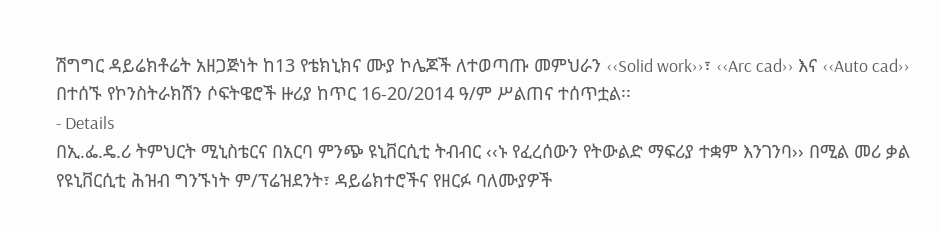ሽግግር ዳይሬክቶሬት አዘጋጅነት ከ13 የቴክኒክና ሙያ ኮሌጆች ለተወጣጡ መምህራን ‹‹Solid work››፣ ‹‹Arc cad›› እና ‹‹Auto cad›› በተሰኙ የኮንስትራክሽን ሶፍትዌሮች ዙሪያ ከጥር 16-20/2014 ዓ/ም ሥልጠና ተሰጥቷል፡፡
- Details
በኢ.ፌ.ዴ.ሪ ትምህርት ሚኒስቴርና በአርባ ምንጭ ዩኒቨርሲቲ ትብብር ‹‹ኑ የፈረሰውን የትውልድ ማፍሪያ ተቋም እንገንባ›› በሚል መሪ ቃል የዩኒቨርሲቲ ሕዝብ ግንኙነት ም/ፕሬዝደንት፣ ዳይሬክተሮችና የዘርፉ ባለሙያዎች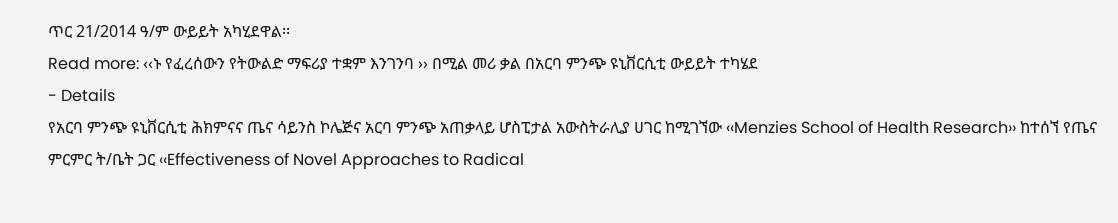ጥር 21/2014 ዓ/ም ውይይት አካሂደዋል፡፡
Read more: ‹‹ኑ የፈረሰውን የትውልድ ማፍሪያ ተቋም እንገንባ ›› በሚል መሪ ቃል በአርባ ምንጭ ዩኒቨርሲቲ ውይይት ተካሄደ
- Details
የአርባ ምንጭ ዩኒቨርሲቲ ሕክምናና ጤና ሳይንስ ኮሌጅና አርባ ምንጭ አጠቃላይ ሆስፒታል አውስትራሊያ ሀገር ከሚገኘው ‹‹Menzies School of Health Research›› ከተሰኘ የጤና ምርምር ት/ቤት ጋር ‹‹Effectiveness of Novel Approaches to Radical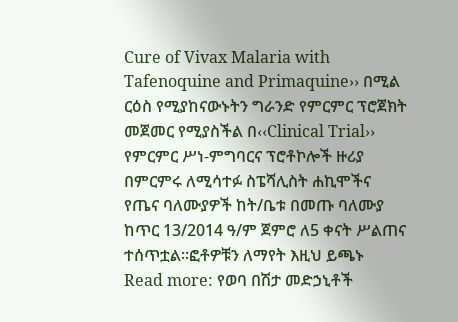Cure of Vivax Malaria with Tafenoquine and Primaquine›› በሚል ርዕስ የሚያከናውኑትን ግራንድ የምርምር ፕሮጀክት መጀመር የሚያስችል በ‹‹Clinical Trial›› የምርምር ሥነ-ምግባርና ፕሮቶኮሎች ዙሪያ በምርምሩ ለሚሳተፉ ስፔሻሊስት ሐኪሞችና የጤና ባለሙያዎች ከት/ቤቱ በመጡ ባለሙያ ከጥር 13/2014 ዓ/ም ጀምሮ ለ5 ቀናት ሥልጠና ተሰጥቷል፡፡ፎቶዎቹን ለማየት እዚህ ይጫኑ
Read more: የወባ በሽታ መድኃኒቶች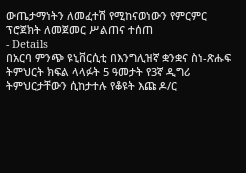ውጤታማነትን ለመፈተሽ የሚከናወነውን የምርምር ፕሮጀክት ለመጀመር ሥልጠና ተሰጠ
- Details
በአርባ ምንጭ ዩኒቨርሲቲ በእንግሊዝኛ ቋንቋና ስነ-ጽሑፍ ትምህርት ክፍል ላላፉት 5 ዓመታት የ3ኛ ዲግሪ ትምህርታቸውን ሲከታተሉ የቆዩት እጩ ዶ/ር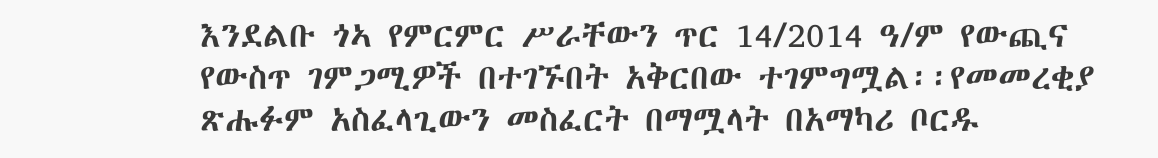እንደልቡ ጎኣ የምርምር ሥራቸውን ጥር 14/2014 ዓ/ም የውጪና የውስጥ ገምጋሚዎች በተገኙበት አቅርበው ተገምግሟል፡፡የመመረቂያ ጽሑፉም አስፈላጊውን መስፈርት በማሟላት በአማካሪ ቦርዱ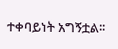ተቀባይነት አግኝቷል፡፡